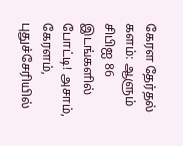கேரள தேர்தல் களம்: ஆளும் சிபிஐ 86 இடங்களில் போட்டி! அசாம், கேரளம், புதுச்சேரியில்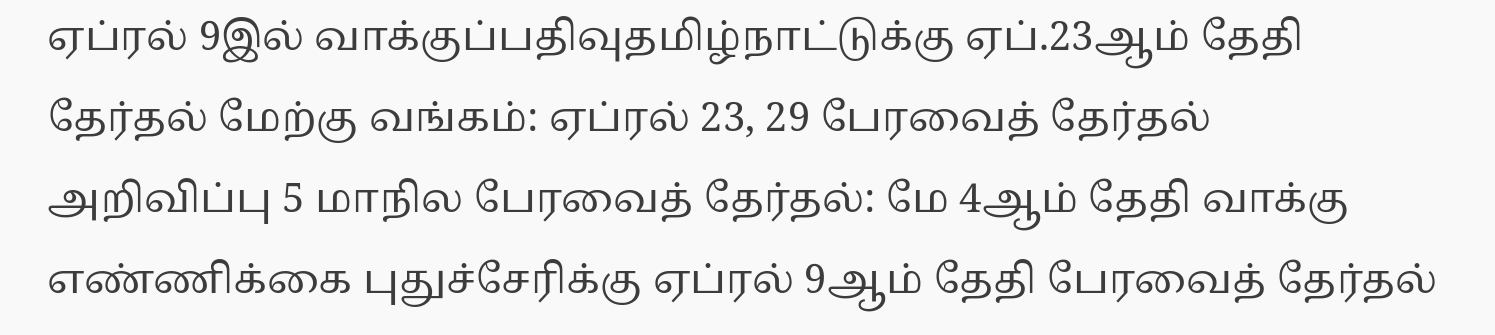ஏப்ரல் 9இல் வாக்குப்பதிவுதமிழ்நாட்டுக்கு ஏப்.23ஆம் தேதி தேர்தல் மேற்கு வங்கம்: ஏப்ரல் 23, 29 பேரவைத் தேர்தல் அறிவிப்பு 5 மாநில பேரவைத் தேர்தல்: மே 4ஆம் தேதி வாக்கு எண்ணிக்கை புதுச்சேரிக்கு ஏப்ரல் 9ஆம் தேதி பேரவைத் தேர்தல்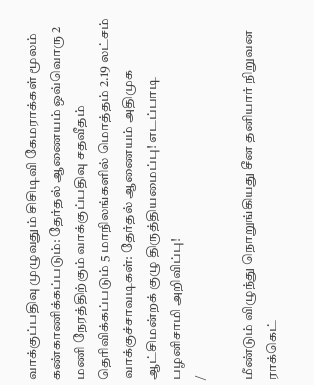வாக்குப்பதிவு முழுவதும் சிசிடிவி கேமராக்கள் மூலம் கண்காணிக்கப்படும்: தேர்தல் ஆணையம் ஒவ்வொரு 2 மணி நேரத்திற்கும் வாக்குப்பதிவு சதவீதம் தெரிவிக்கப்படும் 5 மாநிலங்களில் மொத்தம் 2.19 லட்சம் வாக்குச்சாவடிகள்: தேர்தல் ஆணையம் அதிமுக ஆட்சிமன்றக் குழு திருத்தியமைப்பு! எடப்பாடி பழனிசாமி அறிவிப்பு!
/

மீண்டும் விழுந்து நொறுங்கியது சீன தனியார் நிறுவன ராக்கெட்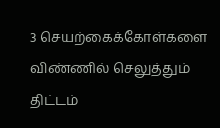3 செயற்கைக்கோள்களை விண்ணில் செலுத்தும் திட்டம்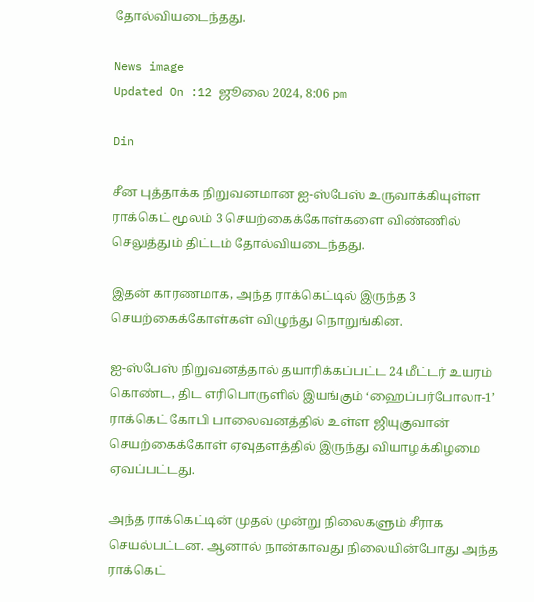தோல்வியடைந்தது.

News image
Updated On :12 ஜூலை 2024, 8:06 pm

Din

சீன புத்தாக்க நிறுவனமான ஐ-ஸ்பேஸ் உருவாக்கியுள்ள ராக்கெட் மூலம் 3 செயற்கைக்கோள்களை விண்ணில் செலுத்தும் திட்டம் தோல்வியடைந்தது.

இதன் காரணமாக, அந்த ராக்கெட்டில் இருந்த 3 செயற்கைக்கோள்கள் விழுந்து நொறுங்கின.

ஐ-ஸ்பேஸ் நிறுவனத்தால் தயாரிக்கப்பட்ட 24 மீட்டர் உயரம் கொண்ட, திட எரிபொருளில் இயங்கும் ‘ஹைப்பர்போலா-1’ ராக்கெட் கோபி பாலைவனத்தில் உள்ள ஜியுகுவான் செயற்கைக்கோள் ஏவுதளத்தில் இருந்து வியாழக்கிழமை ஏவப்பட்டது.

அந்த ராக்கெட்டின் முதல் முன்று நிலைகளும் சீராக செயல்பட்டன. ஆனால் நான்காவது நிலையின்போது அந்த ராக்கெட்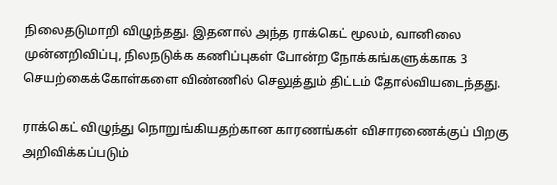நிலைதடுமாறி விழுந்தது. இதனால் அந்த ராக்கெட் மூலம், வானிலை முன்னறிவிப்பு, நிலநடுக்க கணிப்புகள் போன்ற நோக்கங்களுக்காக 3 செயற்கைக்கோள்களை விண்ணில் செலுத்தும் திட்டம் தோல்வியடைந்தது.

ராக்கெட் விழுந்து நொறுங்கியதற்கான காரணங்கள் விசாரணைக்குப் பிறகு அறிவிக்கப்படும்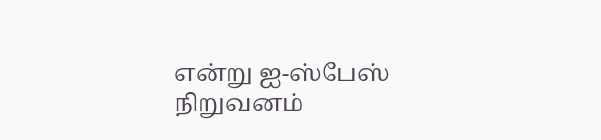என்று ஐ-ஸ்பேஸ் நிறுவனம்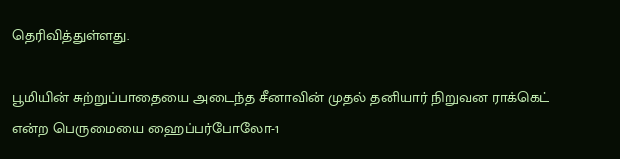தெரிவித்துள்ளது.

பூமியின் சுற்றுப்பாதையை அடைந்த சீனாவின் முதல் தனியார் நிறுவன ராக்கெட் என்ற பெருமையை ஹைப்பர்போலோ-1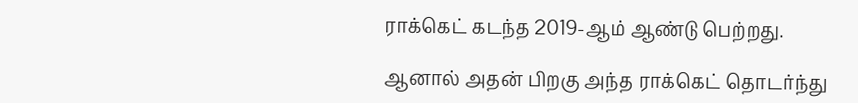ராக்கெட் கடந்த 2019-ஆம் ஆண்டு பெற்றது.

ஆனால் அதன் பிறகு அந்த ராக்கெட் தொடர்ந்து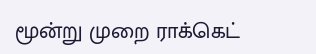மூன்று முறை ராக்கெட்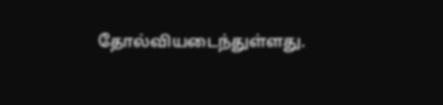தோல்வியடைந்துள்ளது.